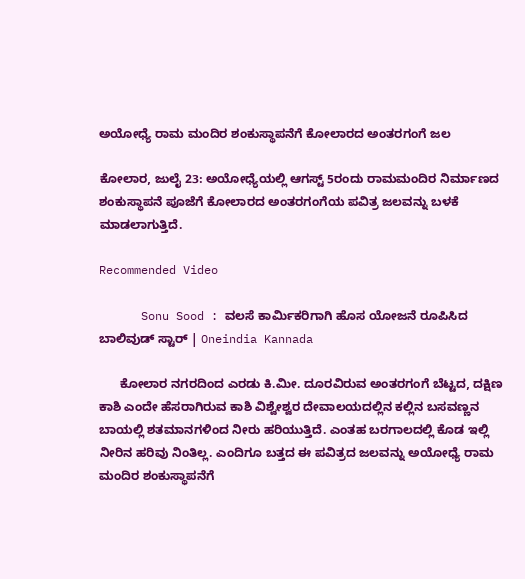ಅಯೋಧ್ಯೆ ರಾಮ ಮಂದಿರ ಶಂಕುಸ್ಥಾಪನೆಗೆ ಕೋಲಾರದ ಅಂತರಗಂಗೆ ಜಲ

ಕೋಲಾರ, ಜುಲೈ 23: ಅಯೋಧ್ಯೆಯಲ್ಲಿ ಆಗಸ್ಟ್‌ 5ರಂದು ರಾಮಮಂದಿರ ನಿರ್ಮಾಣದ ಶಂಕುಸ್ಥಾಪನೆ ಪೂಜೆಗೆ ಕೋಲಾರದ ಅಂತರಗಂಗೆಯ ಪವಿತ್ರ ಜಲವನ್ನು ಬಳಕೆ ಮಾಡಲಾಗುತ್ತಿದೆ.

Recommended Video

      Sonu Sood : ವಲಸೆ ಕಾರ್ಮಿಕರಿಗಾಗಿ ಹೊಸ ಯೋಜನೆ ರೂಪಿಸಿದ ಬಾಲಿವುಡ್ ಸ್ಟಾರ್ | Oneindia Kannada

      ಕೋಲಾರ ನಗರದಿಂದ ಎರಡು ಕಿ.ಮೀ. ದೂರವಿರುವ ಅಂತರಗಂಗೆ ಬೆಟ್ಟದ, ದಕ್ಷಿಣ ಕಾಶಿ ಎಂದೇ ಹೆಸರಾಗಿರುವ ಕಾಶಿ ವಿಶ್ವೇಶ್ವರ ದೇವಾಲಯದಲ್ಲಿನ ಕಲ್ಲಿನ ಬಸವಣ್ಣನ ಬಾಯಲ್ಲಿ ಶತಮಾನಗಳಿಂದ ನೀರು ಹರಿಯುತ್ತಿದೆ. ಎಂತಹ ಬರಗಾಲದಲ್ಲಿ ಕೊಡ ಇಲ್ಲಿ ನೀರಿನ ಹರಿವು ನಿಂತಿಲ್ಲ. ಎಂದಿಗೂ ಬತ್ತದ ಈ ಪವಿತ್ರದ ಜಲವನ್ನು ಅಯೋಧ್ಯೆ ರಾಮ ಮಂದಿರ ಶಂಕುಸ್ಥಾಪನೆಗೆ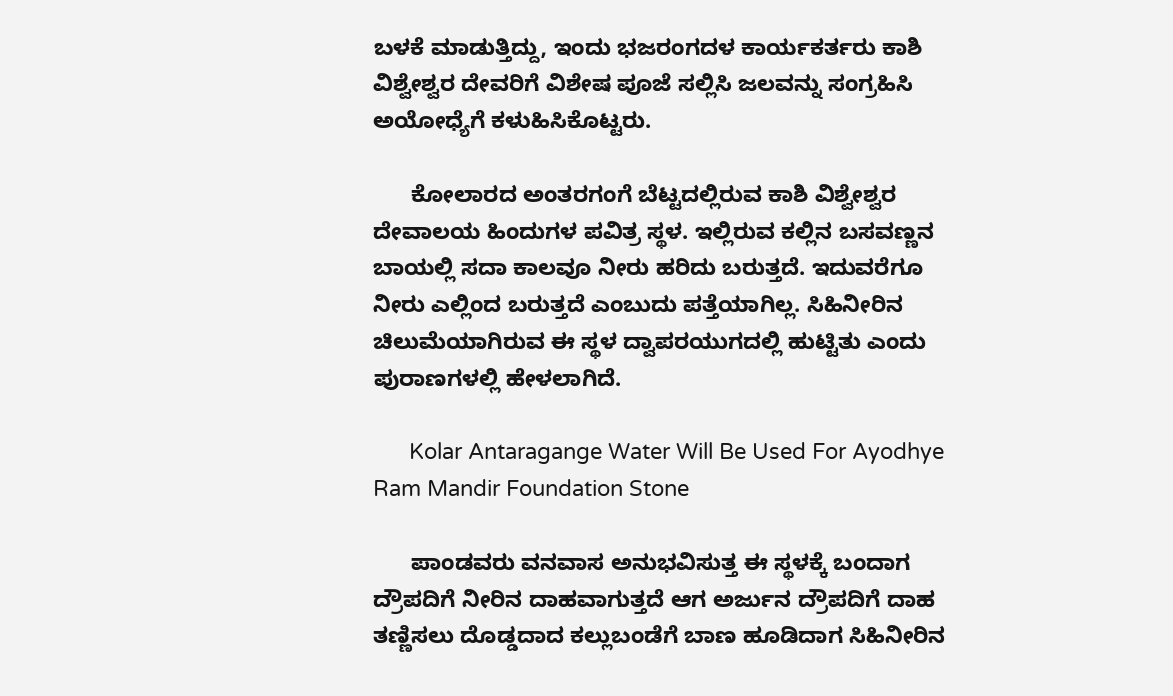ಬಳಕೆ ಮಾಡುತ್ತಿದ್ದು, ಇಂದು ಭಜರಂಗದಳ ಕಾರ್ಯಕರ್ತರು ಕಾಶಿ ವಿಶ್ವೇಶ್ವರ ದೇವರಿಗೆ ವಿಶೇಷ ಪೂಜೆ ಸಲ್ಲಿಸಿ ಜಲವನ್ನು ಸಂಗ್ರಹಿಸಿ ಅಯೋಧ್ಯೆಗೆ ಕಳುಹಿಸಿಕೊಟ್ಟರು.

      ಕೋಲಾರದ ಅಂತರಗಂಗೆ ಬೆಟ್ಟದಲ್ಲಿರುವ ಕಾಶಿ ವಿಶ್ವೇಶ್ವರ ದೇವಾಲಯ ಹಿಂದುಗಳ ಪವಿತ್ರ ಸ್ಥಳ. ಇಲ್ಲಿರುವ ಕಲ್ಲಿನ ಬಸವಣ್ಣನ ಬಾಯಲ್ಲಿ ಸದಾ ಕಾಲವೂ ನೀರು ಹರಿದು ಬರುತ್ತದೆ. ಇದುವರೆಗೂ ನೀರು ಎಲ್ಲಿಂದ ಬರುತ್ತದೆ ಎಂಬುದು ಪತ್ತೆಯಾಗಿಲ್ಲ. ಸಿಹಿನೀರಿನ ಚಿಲುಮೆಯಾಗಿರುವ ಈ ಸ್ಥಳ ದ್ವಾಪರಯುಗದಲ್ಲಿ ಹುಟ್ಟಿತು ಎಂದು ಪುರಾಣಗಳಲ್ಲಿ ಹೇಳಲಾಗಿದೆ.

      Kolar Antaragange Water Will Be Used For Ayodhye Ram Mandir Foundation Stone

      ಪಾಂಡವರು ವನವಾಸ ಅನುಭವಿಸುತ್ತ ಈ ಸ್ಥಳಕ್ಕೆ ಬಂದಾಗ ದ್ರೌಪದಿಗೆ ನೀರಿನ ದಾಹವಾಗುತ್ತದೆ ಆಗ ಅರ್ಜುನ ದ್ರೌಪದಿಗೆ ದಾಹ ತಣ್ಣಿಸಲು ದೊಡ್ಡದಾದ ಕಲ್ಲುಬಂಡೆಗೆ ಬಾಣ ಹೂಡಿದಾಗ ಸಿಹಿನೀರಿನ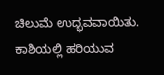ಚಿಲುಮೆ ಉದ್ಭವವಾಯಿತು. ಕಾಶಿಯಲ್ಲಿ ಹರಿಯುವ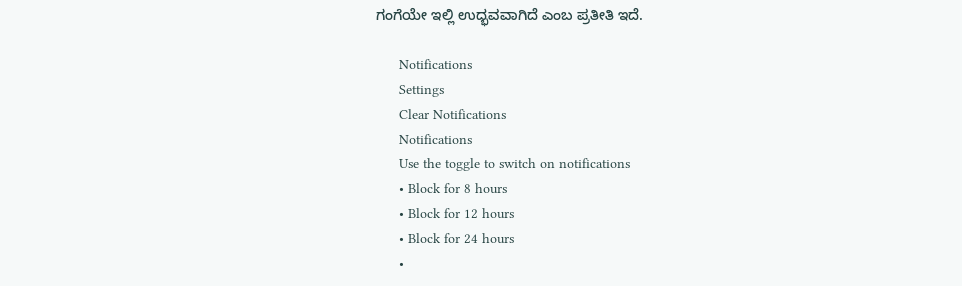ಗಂಗೆಯೇ ಇಲ್ಲಿ ಉದ್ಭವವಾಗಿದೆ ಎಂಬ ಪ್ರತೀತಿ ಇದೆ.

      Notifications
      Settings
      Clear Notifications
      Notifications
      Use the toggle to switch on notifications
      • Block for 8 hours
      • Block for 12 hours
      • Block for 24 hours
      •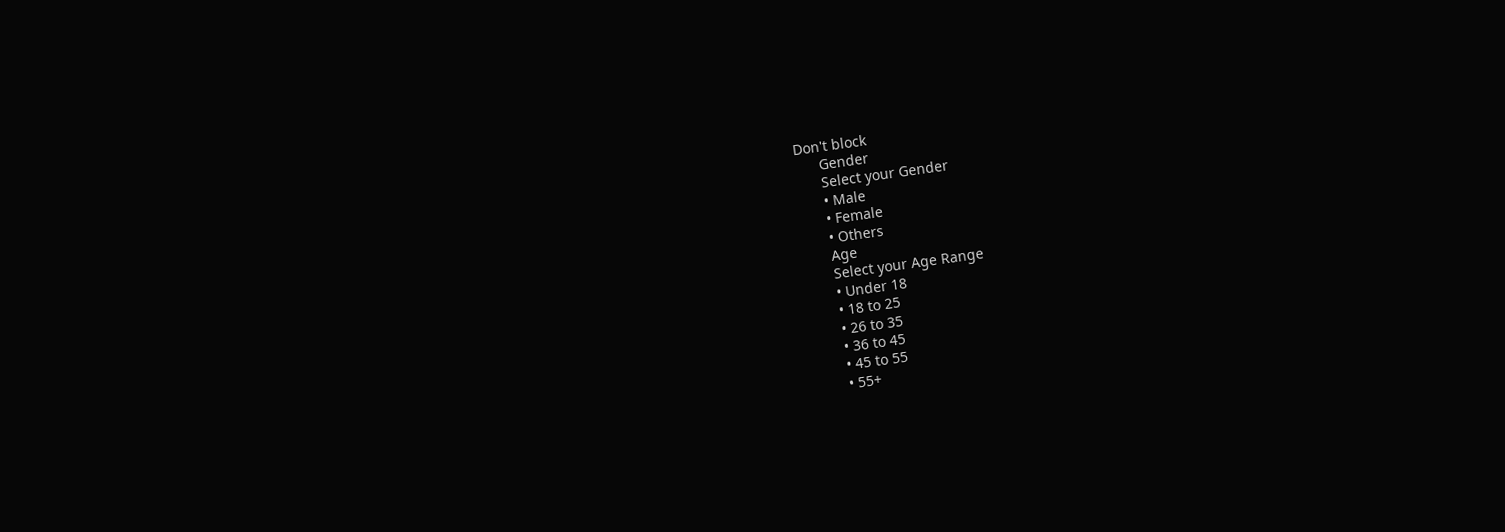Don't block
      Gender
      Select your Gender
      • Male
      • Female
      • Others
      Age
      Select your Age Range
      • Under 18
      • 18 to 25
      • 26 to 35
      • 36 to 45
      • 45 to 55
      • 55+